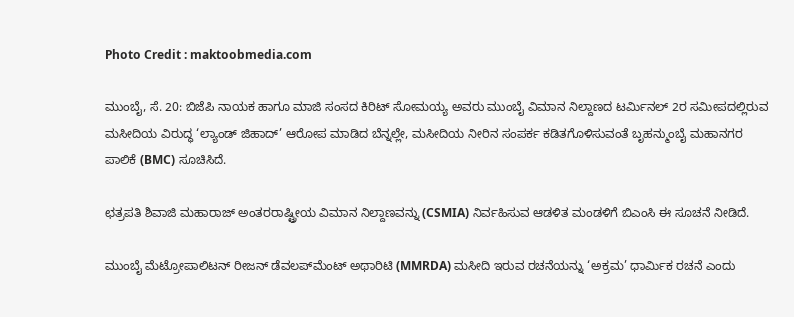Photo Credit : maktoobmedia.com

ಮುಂಬೈ, ಸೆ. 20: ಬಿಜೆಪಿ ನಾಯಕ ಹಾಗೂ ಮಾಜಿ ಸಂಸದ ಕಿರಿಟ್ ಸೋಮಯ್ಯ ಅವರು ಮುಂಬೈ ವಿಮಾನ ನಿಲ್ದಾಣದ ಟರ್ಮಿನಲ್ 2ರ ಸಮೀಪದಲ್ಲಿರುವ ಮಸೀದಿಯ ವಿರುದ್ಧ ‘ಲ್ಯಾಂಡ್ ಜಿಹಾದ್’ ಆರೋಪ ಮಾಡಿದ ಬೆನ್ನಲ್ಲೇ, ಮಸೀದಿಯ ನೀರಿನ ಸಂಪರ್ಕ ಕಡಿತಗೊಳಿಸುವಂತೆ ಬೃಹನ್ಮುಂಬೈ ಮಹಾನಗರ ಪಾಲಿಕೆ (BMC) ಸೂಚಿಸಿದೆ.

ಛತ್ರಪತಿ ಶಿವಾಜಿ ಮಹಾರಾಜ್ ಅಂತರರಾಷ್ಟ್ರೀಯ ವಿಮಾನ ನಿಲ್ದಾಣವನ್ನು (CSMIA) ನಿರ್ವಹಿಸುವ ಆಡಳಿತ ಮಂಡಳಿಗೆ ಬಿಎಂಸಿ ಈ ಸೂಚನೆ ನೀಡಿದೆ.

ಮುಂಬೈ ಮೆಟ್ರೋಪಾಲಿಟನ್ ರೀಜನ್ ಡೆವಲಪ್‌ಮೆಂಟ್ ಅಥಾರಿಟಿ (MMRDA) ಮಸೀದಿ ಇರುವ ರಚನೆಯನ್ನು ‘ಅಕ್ರಮ’ ಧಾರ್ಮಿಕ ರಚನೆ ಎಂದು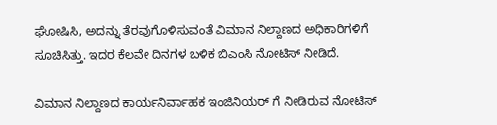ಘೋಷಿಸಿ, ಅದನ್ನು ತೆರವುಗೊಳಿಸುವಂತೆ ವಿಮಾನ ನಿಲ್ದಾಣದ ಅಧಿಕಾರಿಗಳಿಗೆ ಸೂಚಿಸಿತ್ತು. ಇದರ ಕೆಲವೇ ದಿನಗಳ ಬಳಿಕ ಬಿಎಂಸಿ ನೋಟಿಸ್ ನೀಡಿದೆ.

ವಿಮಾನ ನಿಲ್ದಾಣದ ಕಾರ್ಯನಿರ್ವಾಹಕ ಇಂಜಿನಿಯರ್‌ ಗೆ ನೀಡಿರುವ ನೋಟಿಸ್‌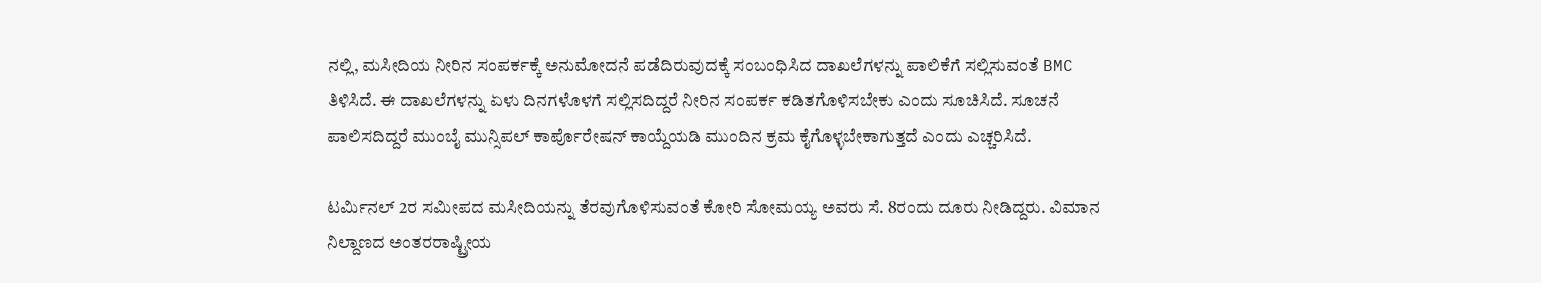ನಲ್ಲಿ, ಮಸೀದಿಯ ನೀರಿನ ಸಂಪರ್ಕಕ್ಕೆ ಅನುಮೋದನೆ ಪಡೆದಿರುವುದಕ್ಕೆ ಸಂಬಂಧಿಸಿದ ದಾಖಲೆಗಳನ್ನು ಪಾಲಿಕೆಗೆ ಸಲ್ಲಿಸುವಂತೆ BMC ತಿಳಿಸಿದೆ. ಈ ದಾಖಲೆಗಳನ್ನು ಏಳು ದಿನಗಳೊಳಗೆ ಸಲ್ಲಿಸದಿದ್ದರೆ ನೀರಿನ ಸಂಪರ್ಕ ಕಡಿತಗೊಳಿಸಬೇಕು ಎಂದು ಸೂಚಿಸಿದೆ. ಸೂಚನೆ ಪಾಲಿಸದಿದ್ದರೆ ಮುಂಬೈ ಮುನ್ಸಿಪಲ್ ಕಾರ್ಪೊರೇಷನ್ ಕಾಯ್ದೆಯಡಿ ಮುಂದಿನ ಕ್ರಮ ಕೈಗೊಳ್ಳಬೇಕಾಗುತ್ತದೆ ಎಂದು ಎಚ್ಚರಿಸಿದೆ.

ಟರ್ಮಿನಲ್ 2ರ ಸಮೀಪದ ಮಸೀದಿಯನ್ನು ತೆರವುಗೊಳಿಸುವಂತೆ ಕೋರಿ ಸೋಮಯ್ಯ ಅವರು ಸೆ. 8ರಂದು ದೂರು ನೀಡಿದ್ದರು. ವಿಮಾನ ನಿಲ್ದಾಣದ ಅಂತರರಾಷ್ಟ್ರೀಯ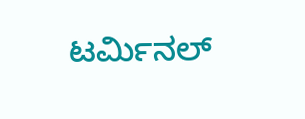ಟರ್ಮಿನಲ್‌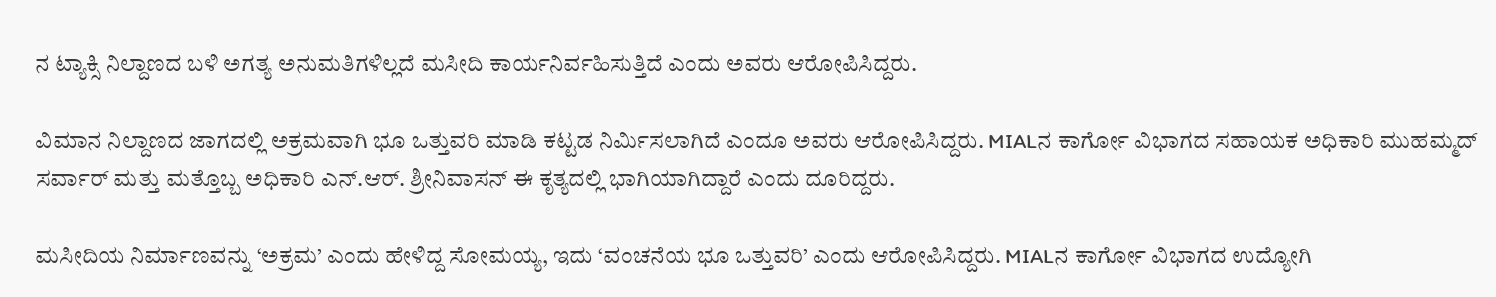ನ ಟ್ಯಾಕ್ಸಿ ನಿಲ್ದಾಣದ ಬಳಿ ಅಗತ್ಯ ಅನುಮತಿಗಳಿಲ್ಲದೆ ಮಸೀದಿ ಕಾರ್ಯನಿರ್ವಹಿಸುತ್ತಿದೆ ಎಂದು ಅವರು ಆರೋಪಿಸಿದ್ದರು.

ವಿಮಾನ ನಿಲ್ದಾಣದ ಜಾಗದಲ್ಲಿ ಅಕ್ರಮವಾಗಿ ಭೂ ಒತ್ತುವರಿ ಮಾಡಿ ಕಟ್ಟಡ ನಿರ್ಮಿಸಲಾಗಿದೆ ಎಂದೂ ಅವರು ಆರೋಪಿಸಿದ್ದರು. MIALನ ಕಾರ್ಗೋ ವಿಭಾಗದ ಸಹಾಯಕ ಅಧಿಕಾರಿ ಮುಹಮ್ಮದ್ ಸರ್ವಾರ್ ಮತ್ತು ಮತ್ತೊಬ್ಬ ಅಧಿಕಾರಿ ಎನ್.ಆರ್. ಶ್ರೀನಿವಾಸನ್ ಈ ಕೃತ್ಯದಲ್ಲಿ ಭಾಗಿಯಾಗಿದ್ದಾರೆ ಎಂದು ದೂರಿದ್ದರು.

ಮಸೀದಿಯ ನಿರ್ಮಾಣವನ್ನು ‘ಅಕ್ರಮ’ ಎಂದು ಹೇಳಿದ್ದ ಸೋಮಯ್ಯ, ಇದು ‘ವಂಚನೆಯ ಭೂ ಒತ್ತುವರಿ’ ಎಂದು ಆರೋಪಿಸಿದ್ದರು. MIALನ ಕಾರ್ಗೋ ವಿಭಾಗದ ಉದ್ಯೋಗಿ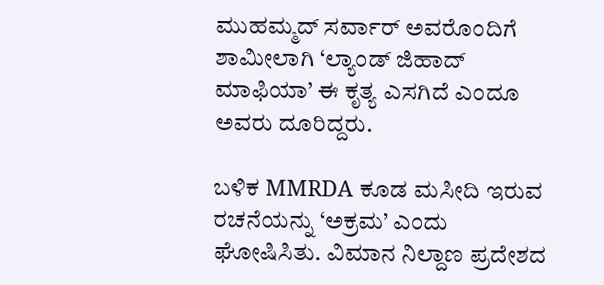ಮುಹಮ್ಮದ್ ಸರ್ವಾರ್ ಅವರೊಂದಿಗೆ ಶಾಮೀಲಾಗಿ ‘ಲ್ಯಾಂಡ್ ಜಿಹಾದ್ ಮಾಫಿಯಾ’ ಈ ಕೃತ್ಯ ಎಸಗಿದೆ ಎಂದೂ ಅವರು ದೂರಿದ್ದರು.

ಬಳಿಕ MMRDA ಕೂಡ ಮಸೀದಿ ಇರುವ ರಚನೆಯನ್ನು ‘ಅಕ್ರಮ’ ಎಂದು ಘೋಷಿಸಿತು. ವಿಮಾನ ನಿಲ್ದಾಣ ಪ್ರದೇಶದ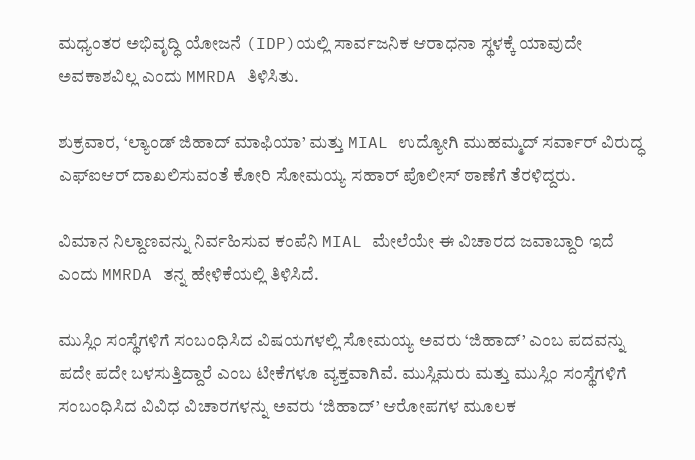ಮಧ್ಯಂತರ ಅಭಿವೃದ್ಧಿ ಯೋಜನೆ (IDP)ಯಲ್ಲಿ ಸಾರ್ವಜನಿಕ ಆರಾಧನಾ ಸ್ಥಳಕ್ಕೆ ಯಾವುದೇ ಅವಕಾಶವಿಲ್ಲ ಎಂದು MMRDA ತಿಳಿಸಿತು.

ಶುಕ್ರವಾರ, ‘ಲ್ಯಾಂಡ್ ಜಿಹಾದ್ ಮಾಫಿಯಾ’ ಮತ್ತು MIAL ಉದ್ಯೋಗಿ ಮುಹಮ್ಮದ್ ಸರ್ವಾರ್ ವಿರುದ್ಧ ಎಫ್‌ಐಆರ್ ದಾಖಲಿಸುವಂತೆ ಕೋರಿ ಸೋಮಯ್ಯ ಸಹಾರ್ ಪೊಲೀಸ್ ಠಾಣೆಗೆ ತೆರಳಿದ್ದರು.

ವಿಮಾನ ನಿಲ್ದಾಣವನ್ನು ನಿರ್ವಹಿಸುವ ಕಂಪೆನಿ MIAL ಮೇಲೆಯೇ ಈ ವಿಚಾರದ ಜವಾಬ್ದಾರಿ ಇದೆ ಎಂದು MMRDA ತನ್ನ ಹೇಳಿಕೆಯಲ್ಲಿ ತಿಳಿಸಿದೆ.

ಮುಸ್ಲಿಂ ಸಂಸ್ಥೆಗಳಿಗೆ ಸಂಬಂಧಿಸಿದ ವಿಷಯಗಳಲ್ಲಿ ಸೋಮಯ್ಯ ಅವರು ‘ಜಿಹಾದ್’ ಎಂಬ ಪದವನ್ನು ಪದೇ ಪದೇ ಬಳಸುತ್ತಿದ್ದಾರೆ ಎಂಬ ಟೀಕೆಗಳೂ ವ್ಯಕ್ತವಾಗಿವೆ. ಮುಸ್ಲಿಮರು ಮತ್ತು ಮುಸ್ಲಿಂ ಸಂಸ್ಥೆಗಳಿಗೆ ಸಂಬಂಧಿಸಿದ ವಿವಿಧ ವಿಚಾರಗಳನ್ನು ಅವರು ‘ಜಿಹಾದ್’ ಆರೋಪಗಳ ಮೂಲಕ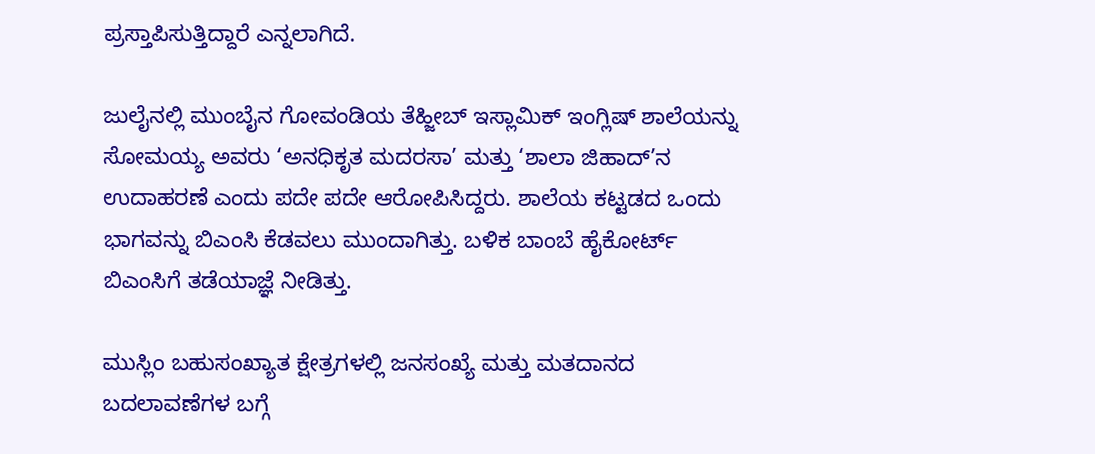ಪ್ರಸ್ತಾಪಿಸುತ್ತಿದ್ದಾರೆ ಎನ್ನಲಾಗಿದೆ.

ಜುಲೈನಲ್ಲಿ ಮುಂಬೈನ ಗೋವಂಡಿಯ ತೆಹ್ಜೀಬ್ ಇಸ್ಲಾಮಿಕ್ ಇಂಗ್ಲಿಷ್ ಶಾಲೆಯನ್ನು ಸೋಮಯ್ಯ ಅವರು ‘ಅನಧಿಕೃತ ಮದರಸಾ’ ಮತ್ತು ‘ಶಾಲಾ ಜಿಹಾದ್’ನ ಉದಾಹರಣೆ ಎಂದು ಪದೇ ಪದೇ ಆರೋಪಿಸಿದ್ದರು. ಶಾಲೆಯ ಕಟ್ಟಡದ ಒಂದು ಭಾಗವನ್ನು ಬಿಎಂಸಿ ಕೆಡವಲು ಮುಂದಾಗಿತ್ತು. ಬಳಿಕ ಬಾಂಬೆ ಹೈಕೋರ್ಟ್ ಬಿಎಂಸಿಗೆ ತಡೆಯಾಜ್ಞೆ ನೀಡಿತ್ತು.

ಮುಸ್ಲಿಂ ಬಹುಸಂಖ್ಯಾತ ಕ್ಷೇತ್ರಗಳಲ್ಲಿ ಜನಸಂಖ್ಯೆ ಮತ್ತು ಮತದಾನದ ಬದಲಾವಣೆಗಳ ಬಗ್ಗೆ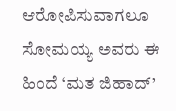ಆರೋಪಿಸುವಾಗಲೂ ಸೋಮಯ್ಯ ಅವರು ಈ ಹಿಂದೆ ‘ಮತ ಜಿಹಾದ್’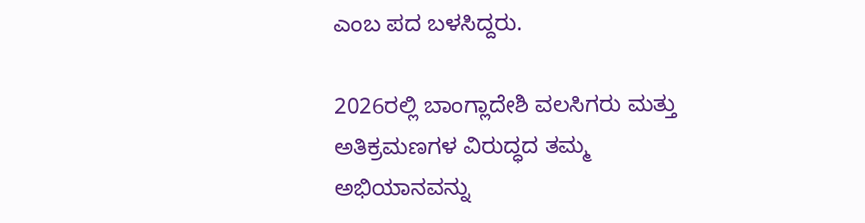ಎಂಬ ಪದ ಬಳಸಿದ್ದರು.

2026ರಲ್ಲಿ ಬಾಂಗ್ಲಾದೇಶಿ ವಲಸಿಗರು ಮತ್ತು ಅತಿಕ್ರಮಣಗಳ ವಿರುದ್ಧದ ತಮ್ಮ ಅಭಿಯಾನವನ್ನು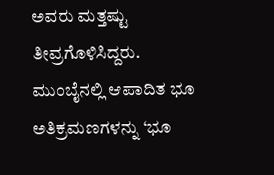ಅವರು ಮತ್ತಷ್ಟು ತೀವ್ರಗೊಳಿಸಿದ್ದರು. ಮುಂಬೈನಲ್ಲಿ ಆಪಾದಿತ ಭೂ ಅತಿಕ್ರಮಣಗಳನ್ನು ‘ಭೂ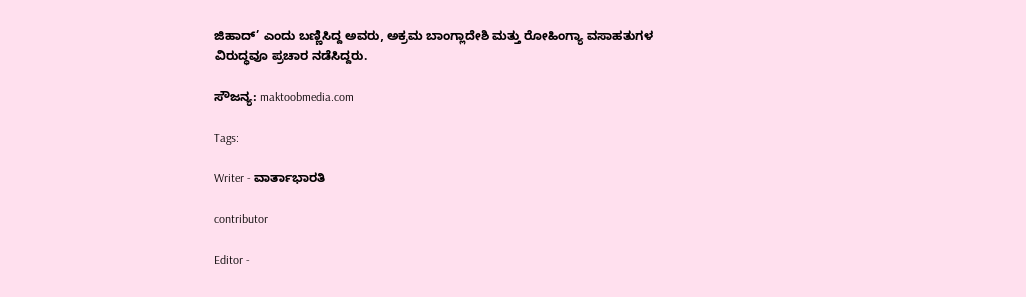ಜಿಹಾದ್’ ಎಂದು ಬಣ್ಣಿಸಿದ್ದ ಅವರು, ಅಕ್ರಮ ಬಾಂಗ್ಲಾದೇಶಿ ಮತ್ತು ರೋಹಿಂಗ್ಯಾ ವಸಾಹತುಗಳ ವಿರುದ್ಧವೂ ಪ್ರಚಾರ ನಡೆಸಿದ್ದರು.

ಸೌಜನ್ಯ: maktoobmedia.com

Tags:

Writer - ವಾರ್ತಾಭಾರತಿ

contributor

Editor -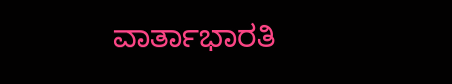ವಾರ್ತಾಭಾರತಿ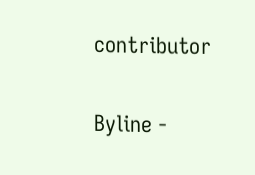contributor

Byline -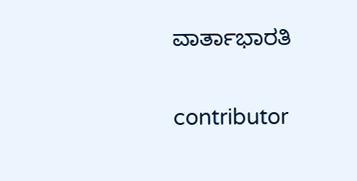ವಾರ್ತಾಭಾರತಿ

contributor